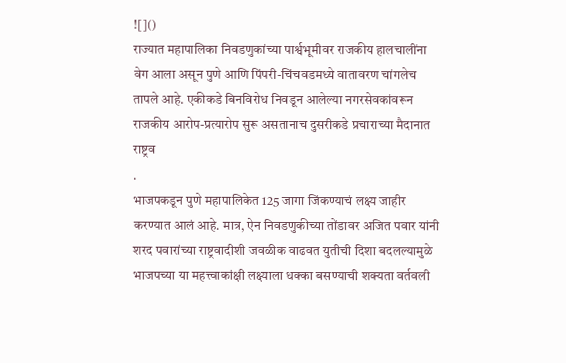![]()
राज्यात महापालिका निवडणुकांच्या पार्श्वभूमीवर राजकीय हालचालींना वेग आला असून पुणे आणि पिंपरी-चिंचवडमध्ये वातावरण चांगलेच तापले आहे. एकीकडे बिनविरोध निवडून आलेल्या नगरसेवकांवरून राजकीय आरोप-प्रत्यारोप सुरू असतानाच दुसरीकडे प्रचाराच्या मैदानात राष्ट्रव
.
भाजपकडून पुणे महापालिकेत 125 जागा जिंकण्याचं लक्ष्य जाहीर करण्यात आलं आहे. मात्र, ऐन निवडणुकीच्या तोंडावर अजित पवार यांनी शरद पवारांच्या राष्ट्रवादीशी जवळीक वाढवत युतीची दिशा बदलल्यामुळे भाजपच्या या महत्त्वाकांक्षी लक्ष्याला धक्का बसण्याची शक्यता वर्तवली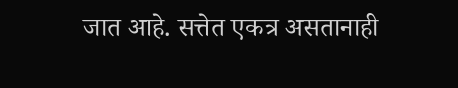जात आहे. सत्तेत एकत्र असतानाही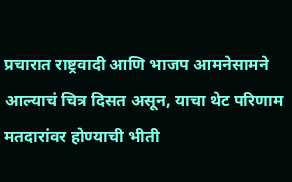प्रचारात राष्ट्रवादी आणि भाजप आमनेसामने आल्याचं चित्र दिसत असून, याचा थेट परिणाम मतदारांवर होण्याची भीती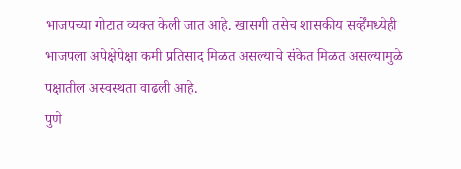भाजपच्या गोटात व्यक्त केली जात आहे. खासगी तसेच शासकीय सर्व्हेंमध्येही भाजपला अपेक्षेपेक्षा कमी प्रतिसाद मिळत असल्याचे संकेत मिळत असल्यामुळे पक्षातील अस्वस्थता वाढली आहे.
पुणे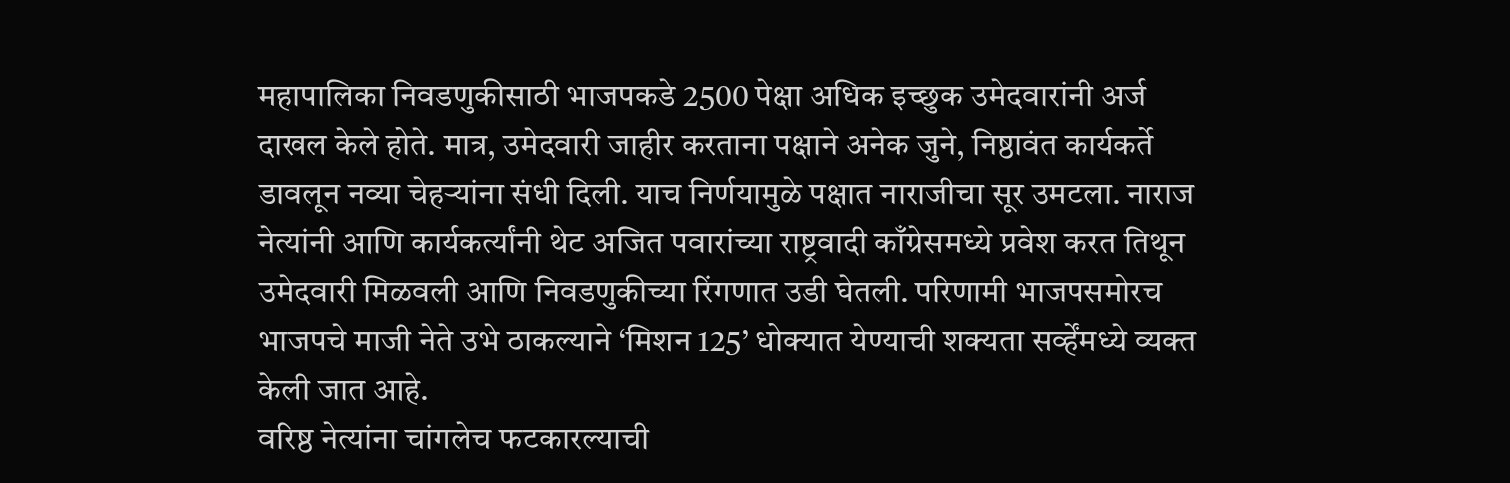महापालिका निवडणुकीसाठी भाजपकडे 2500 पेक्षा अधिक इच्छुक उमेदवारांनी अर्ज दाखल केले होते. मात्र, उमेदवारी जाहीर करताना पक्षाने अनेक जुने, निष्ठावंत कार्यकर्ते डावलून नव्या चेहऱ्यांना संधी दिली. याच निर्णयामुळे पक्षात नाराजीचा सूर उमटला. नाराज नेत्यांनी आणि कार्यकर्त्यांनी थेट अजित पवारांच्या राष्ट्रवादी काँग्रेसमध्ये प्रवेश करत तिथून उमेदवारी मिळवली आणि निवडणुकीच्या रिंगणात उडी घेतली. परिणामी भाजपसमोरच भाजपचे माजी नेते उभे ठाकल्याने ‘मिशन 125’ धोक्यात येण्याची शक्यता सर्व्हेंमध्ये व्यक्त केली जात आहे.
वरिष्ठ नेत्यांना चांगलेच फटकारल्याची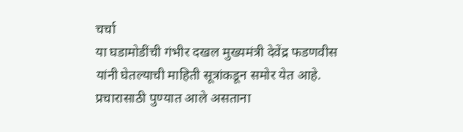चर्चा
या घडामोडींची गंभीर दखल मुख्यमंत्री देवेंद्र फडणवीस यांनी घेतल्याची माहिती सूत्रांकडून समोर येत आहे. प्रचारासाठी पुण्यात आले असताना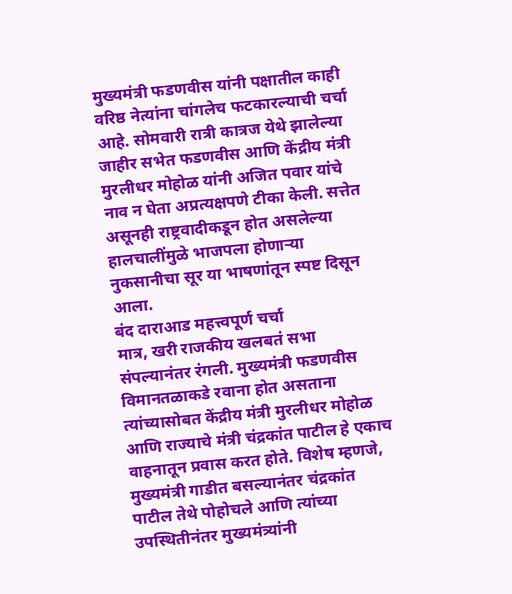मुख्यमंत्री फडणवीस यांनी पक्षातील काही वरिष्ठ नेत्यांना चांगलेच फटकारल्याची चर्चा आहे. सोमवारी रात्री कात्रज येथे झालेल्या जाहीर सभेत फडणवीस आणि केंद्रीय मंत्री मुरलीधर मोहोळ यांनी अजित पवार यांचे नाव न घेता अप्रत्यक्षपणे टीका केली. सत्तेत असूनही राष्ट्रवादीकडून होत असलेल्या हालचालींमुळे भाजपला होणाऱ्या नुकसानीचा सूर या भाषणांतून स्पष्ट दिसून आला.
बंद दाराआड महत्त्वपूर्ण चर्चा
मात्र, खरी राजकीय खलबतं सभा संपल्यानंतर रंगली. मुख्यमंत्री फडणवीस विमानतळाकडे रवाना होत असताना त्यांच्यासोबत केंद्रीय मंत्री मुरलीधर मोहोळ आणि राज्याचे मंत्री चंद्रकांत पाटील हे एकाच वाहनातून प्रवास करत होते. विशेष म्हणजे, मुख्यमंत्री गाडीत बसल्यानंतर चंद्रकांत पाटील तेथे पोहोचले आणि त्यांच्या उपस्थितीनंतर मुख्यमंत्र्यांनी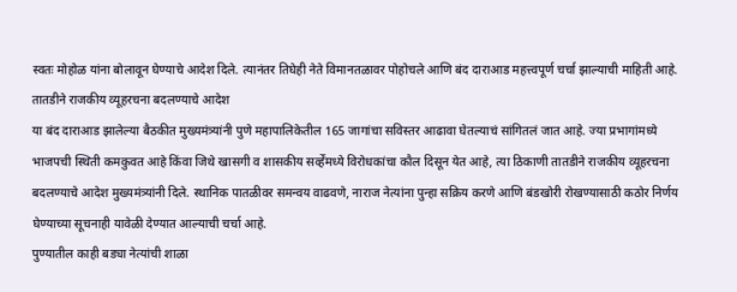स्वतः मोहोळ यांना बोलावून घेण्याचे आदेश दिले. त्यानंतर तिघेही नेते विमानतळावर पोहोचले आणि बंद दाराआड महत्त्वपूर्ण चर्चा झाल्याची माहिती आहे.
तातडीने राजकीय व्यूहरचना बदलण्याचे आदेश
या बंद दाराआड झालेल्या बैठकीत मुख्यमंत्र्यांनी पुणे महापालिकेतील 165 जागांचा सविस्तर आढावा घेतल्याचं सांगितलं जात आहे. ज्या प्रभागांमध्ये भाजपची स्थिती कमकुवत आहे किंवा जिथे खासगी व शासकीय सर्व्हेंमध्ये विरोधकांचा कौल दिसून येत आहे, त्या ठिकाणी तातडीने राजकीय व्यूहरचना बदलण्याचे आदेश मुख्यमंत्र्यांनी दिले. स्थानिक पातळीवर समन्वय वाढवणे, नाराज नेत्यांना पुन्हा सक्रिय करणे आणि बंडखोरी रोखण्यासाठी कठोर निर्णय घेण्याच्या सूचनाही यावेळी देण्यात आल्याची चर्चा आहे.
पुण्यातील काही बड्या नेत्यांची शाळा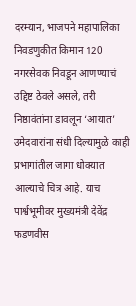दरम्यान, भाजपने महापालिका निवडणुकीत किमान 120 नगरसेवक निवडून आणण्याचं उद्दिष्ट ठेवले असले, तरी निष्ठावंतांना डावलून ‘आयात’ उमेदवारांना संधी दिल्यामुळे काही प्रभागांतील जागा धोक्यात आल्याचे चित्र आहे. याच पार्श्वभूमीवर मुख्यमंत्री देवेंद्र फडणवीस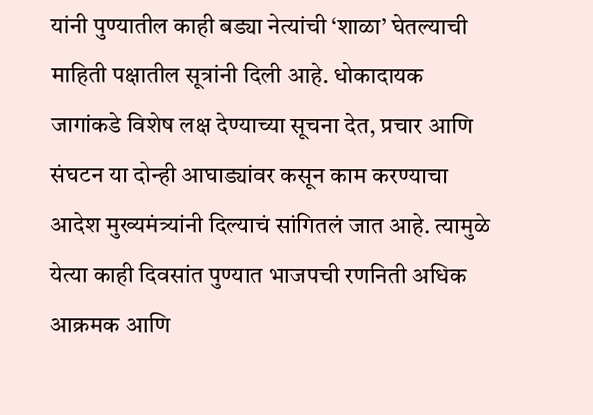यांनी पुण्यातील काही बड्या नेत्यांची ‘शाळा’ घेतल्याची माहिती पक्षातील सूत्रांनी दिली आहे. धोकादायक जागांकडे विशेष लक्ष देण्याच्या सूचना देत, प्रचार आणि संघटन या दोन्ही आघाड्यांवर कसून काम करण्याचा आदेश मुख्यमंत्र्यांनी दिल्याचं सांगितलं जात आहे. त्यामुळे येत्या काही दिवसांत पुण्यात भाजपची रणनिती अधिक आक्रमक आणि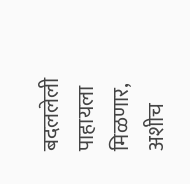बदललेली पाहायला मिळणार, अशीच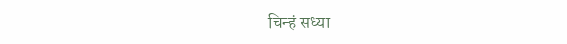चिन्हं सध्या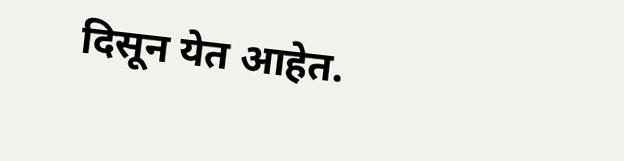दिसून येत आहेत.